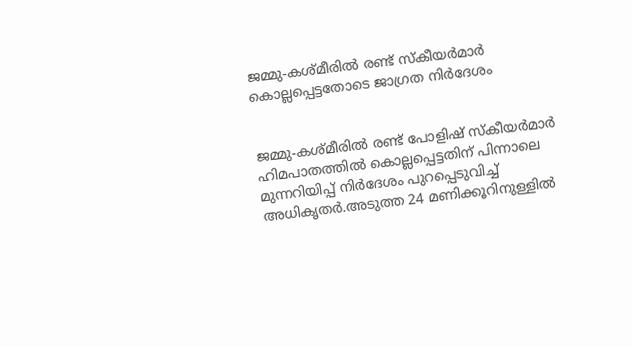ജമ്മു-കശ്മീരില്‍ രണ്ട് സ്കീയര്‍മാര്‍ കൊല്ലപ്പെട്ടതോടെ ജാഗ്രത നിര്‍ദേശം


ജമ്മു-കശ്മീരില്‍ രണ്ട് പോളിഷ് സ്കീയര്‍മാര്‍ ഹിമപാതത്തില്‍ കൊല്ലപ്പെട്ടതിന് പിന്നാലെ മുന്നറിയിപ്പ് നിര്‍ദേശം പുറപ്പെടുവിച്ച്‌ അധികൃതര്‍.അടുത്ത 24 മണിക്കൂറിനുള്ളില്‍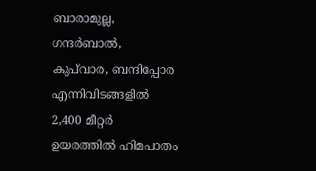ബാരാമുല്ല, ഗന്ദര്‍ബാല്‍, കുപ്‌വാര, ബന്ദിപ്പോര എന്നിവിടങ്ങളില്‍ 2,400 മീറ്റര്‍ ഉയരത്തില്‍ ഹിമപാതം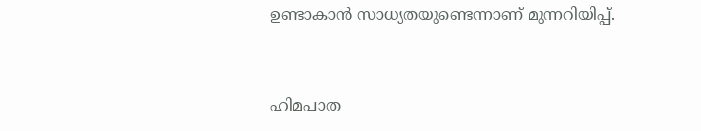ഉണ്ടാകാന്‍ സാധ്യതയുണ്ടെന്നാണ് മുന്നറിയിപ്പ്.


ഹിമപാത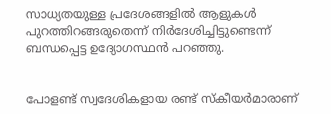സാധ്യതയുള്ള പ്രദേശങ്ങളില്‍ ആളുകള്‍ പുറത്തിറങ്ങരുതെന്ന് നിര്‍ദേശിച്ചിട്ടുണ്ടെന്ന് ബന്ധപ്പെട്ട ഉദ്യോഗസ്ഥന്‍ പറഞ്ഞു.


പോളണ്ട് സ്വദേശികളായ രണ്ട് സ്കീയര്‍മാരാണ്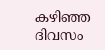കഴിഞ്ഞ ദിവസം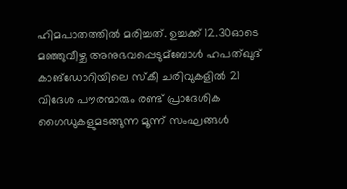ഹിമപാതത്തില്‍ മരിച്ചത്. ഉച്ചക്ക് 12.30ഓടെ മഞ്ഞുവീഴ്ച അനുഭവപ്പെടുമ്ബോള്‍ ഹപത്ഖുദ് കാങ്‌ഡോറിയിലെ സ്‌കീ ചരിവുകളില്‍ 21 വിദേശ പൗരന്മാരും രണ്ട് പ്രാദേശിക ഗൈഡുകളുമടങ്ങുന്ന മൂന്ന് സംഘങ്ങള്‍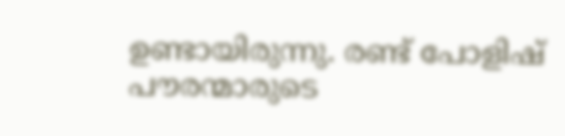ഉണ്ടായിരുന്നു. രണ്ട് പോളിഷ് പൗരന്മാരുടെ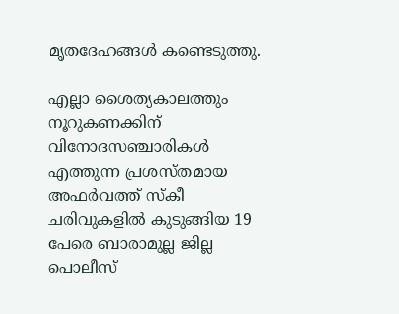മൃതദേഹങ്ങള്‍ കണ്ടെടുത്തു.

എല്ലാ ശൈത്യകാലത്തും നൂറുകണക്കിന് വിനോദസഞ്ചാരികള്‍ എത്തുന്ന പ്രശസ്തമായ അഫര്‍വത്ത് സ്കീ ചരിവുകളില്‍ കുടുങ്ങിയ 19 പേരെ ബാരാമുല്ല ജില്ല പൊലീസ്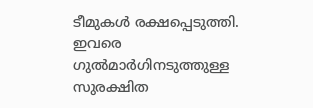ടീമുകള്‍ രക്ഷപ്പെടുത്തി. ഇവരെ ഗുല്‍മാര്‍ഗിനടുത്തുള്ള സുരക്ഷിത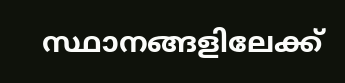സ്ഥാനങ്ങളിലേക്ക്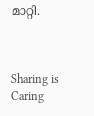മാറ്റി.



Sharing is Caring